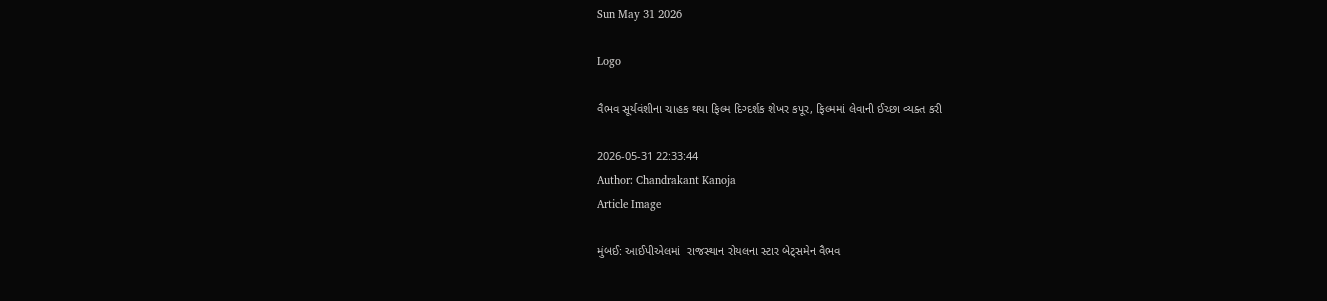Sun May 31 2026

Logo

વૈભવ સૂર્યવંશીના ચાહક થયા ફિલ્મ દિગ્દર્શક શેખર કપૂર, ફિલ્મમાં લેવાની ઈચ્છા વ્યક્ત કરી

2026-05-31 22:33:44
Author: Chandrakant Kanoja
Article Image

મુંબઈ: આઈપીએલમાં  રાજસ્થાન રોયલના સ્ટાર બેટ્સમેન વૈભવ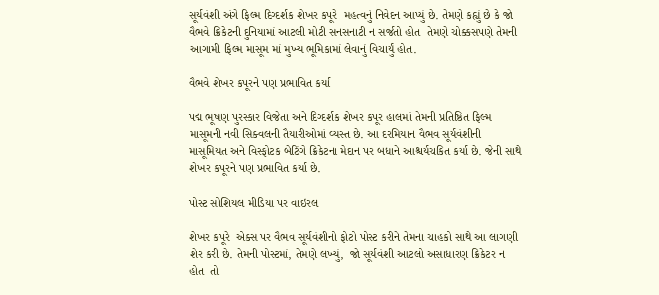સૂર્યવંશી અંગે ફિલ્મ દિગ્દર્શક શેખર કપૂરે  મહત્વનું નિવેદન આપ્યું છે. તેમણે કહ્યું છે કે જો  વૈભવે ક્રિકેટની દુનિયામાં આટલી મોટી સનસનાટી ન સર્જતો હોત  તેમણે ચોક્કસપણે તેમની આગામી ફિલ્મ માસૂમ માં મુખ્ય ભૂમિકામાં લેવાનું વિચાર્યું હોત.

વૈભવે શેખર કપૂરને પણ પ્રભાવિત કર્યા

પદ્મ ભૂષણ પુરસ્કાર વિજેતા અને દિગ્દર્શક શેખર કપૂર હાલમાં તેમની પ્રતિષ્ઠિત ફિલ્મ માસૂમની નવી સિક્વલની તૈયારીઓમાં વ્યસ્ત છે. આ દરમિયાન વૈભવ સૂર્યવંશીની માસૂમિયત અને વિસ્ફોટક બેટિંગે ક્રિકેટના મેદાન પર બધાને આશ્ચર્યચકિત કર્યા છે. જેની સાથે  શેખર કપૂરને પણ પ્રભાવિત કર્યા છે.

પોસ્ટ સોશિયલ મીડિયા પર વાઇરલ

શેખર કપૂરે  એક્સ પર વૈભવ સૂર્યવંશીનો ફોટો પોસ્ટ કરીને તેમના ચાહકો સાથે આ લાગણી શેર કરી છે. તેમની પોસ્ટમાં, તેમણે લખ્યું,  જો સૂર્યવંશી આટલો અસાધારણ ક્રિકેટર ન હોત  તો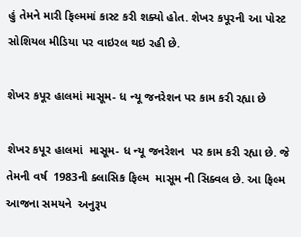હું તેમને મારી ફિલ્મમાં કાસ્ટ કરી શક્યો હોત. શેખર કપૂરની આ પોસ્ટ સોશિયલ મીડિયા પર વાઇરલ થઇ રહી છે.

શેખર કપૂર હાલમાં માસૂમ- ધ ન્યૂ જનરેશન પર કામ કરી રહ્યા છે

શેખર કપૂર હાલમાં  માસૂમ- ધ ન્યૂ જનરેશન  પર કામ કરી રહ્યા છે. જે તેમની વર્ષ  1983ની ક્લાસિક ફિલ્મ  માસૂમ ની સિક્વલ છે. આ ફિલ્મ આજના સમયને  અનુરૂપ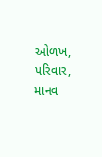ઓળખ, પરિવાર, માનવ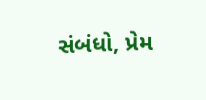સંબંધો, પ્રેમ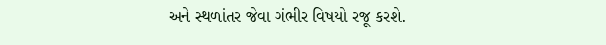અને સ્થળાંતર જેવા ગંભીર વિષયો રજૂ કરશે.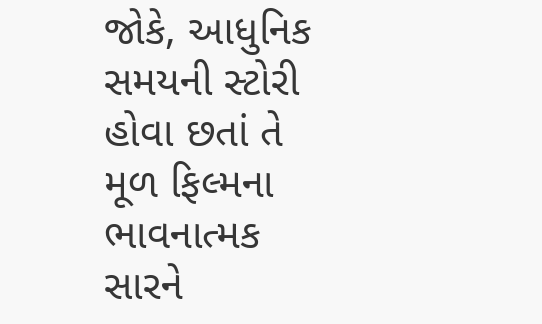જોકે, આધુનિક સમયની સ્ટોરી હોવા છતાં તે મૂળ ફિલ્મના ભાવનાત્મક સારને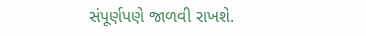સંપૂર્ણપણે જાળવી રાખશે.